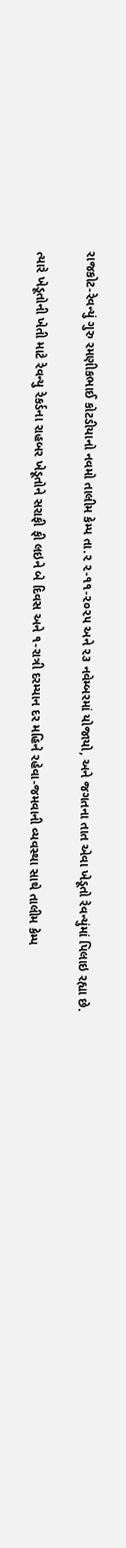રાજકોટ-રેવન્યું ગુરુ રમણીકભાઈ કોટડીયાનો નવમો તાલીમ કેમ્પ તા.૨ ૨-૧૧-૨૦૨૫ અને ૨૩ નવેમ્બરમાં યોજાયો, અને જગતના તાત એવા ખેડૂતો રેવન્યુંમાં પિલાઇ રહ્યા છે.

ત્યારે ખેડૂતોની ખેતી માટે રેવન્યુ રેકર્ડના રાહબર ખેડૂતોને સરાફી ફી લઇને બે દિવસ અને ૧-રાત્રી દરમ્યાન દર મહિને રહેવા-જમવાની વ્યવસ્થા સાથે તાલીમ કેમ્પ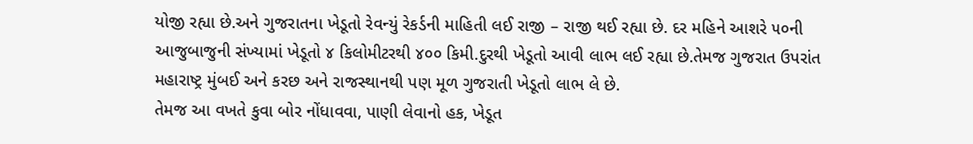યોજી રહ્યા છે.અને ગુજરાતના ખેડૂતો રેવન્યું રેકર્ડની માહિતી લઈ રાજી – રાજી થઈ રહ્યા છે. દર મહિને આશરે ૫૦ની આજુબાજુની સંખ્યામાં ખેડૂતો ૪ કિલોમીટરથી ૪૦૦ કિમી.દુરથી ખેડૂતો આવી લાભ લઈ રહ્યા છે.તેમજ ગુજરાત ઉપરાંત મહારાષ્ટ્ર મુંબઈ અને કરછ અને રાજસ્થાનથી પણ મૂળ ગુજરાતી ખેડૂતો લાભ લે છે.
તેમજ આ વખતે કુવા બોર નોંધાવવા, પાણી લેવાનો હક, ખેડૂત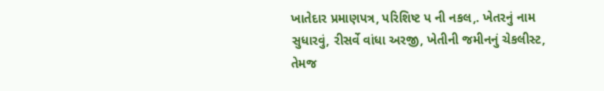ખાતેદાર પ્રમાણપત્ર, પરિશિષ્ટ પ ની નકલ,. ખેતરનું નામ સુધારવું, રીસર્વે વાંધા અરજી, ખેતીની જમીનનું ચેકલીસ્ટ, તેમજ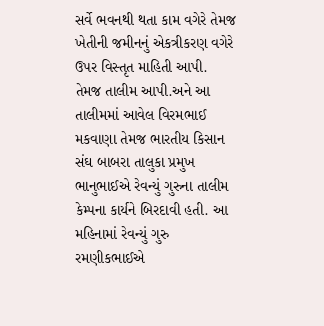સર્વે ભવનથી થતા કામ વગેરે તેમજ ખેતીની જમીનનું એકત્રીકરણ વગેરે ઉપર વિસ્તૃત માહિતી આપી.
તેમજ તાલીમ આપી.અને આ તાલીમમાં આવેલ વિરમભાઈ મકવાણા તેમજ ભારતીય કિસાન સંઘ બાબરા તાલુકા પ્રમુખ ભાનુભાઈએ રેવન્યું ગુરુના તાલીમ કેમ્પના કાર્યને બિરદાવી હતી. આ મહિનામાં રેવન્યું ગુરુ રમણીકભાઈએ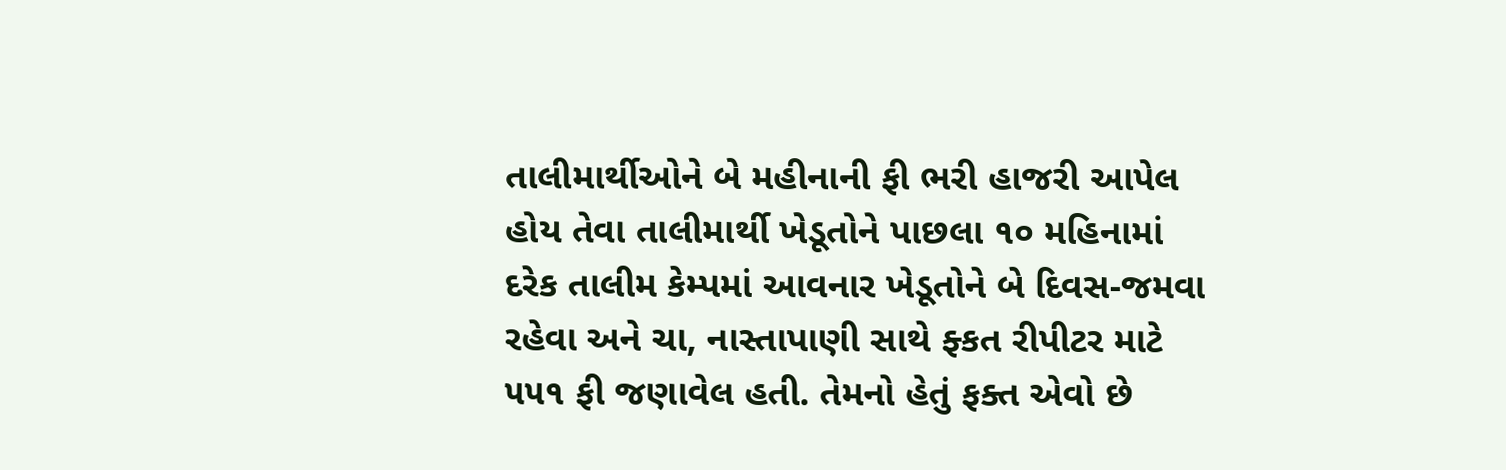તાલીમાર્થીઓને બે મહીનાની ફી ભરી હાજરી આપેલ હોય તેવા તાલીમાર્થી ખેડૂતોને પાછલા ૧૦ મહિનામાં દરેક તાલીમ કેમ્પમાં આવનાર ખેડૂતોને બે દિવસ-જમવા રહેવા અને ચા, નાસ્તાપાણી સાથે ફ્કત રીપીટર માટે ૫૫૧ ફી જણાવેલ હતી. તેમનો હેતું ફક્ત એવો છે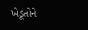ખેડૂતોને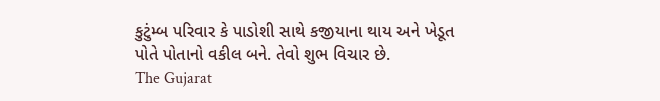કુટુંમ્બ પરિવાર કે પાડોશી સાથે કજીયાના થાય અને ખેડૂત પોતે પોતાનો વકીલ બને. તેવો શુભ વિચાર છે.
The Gujarat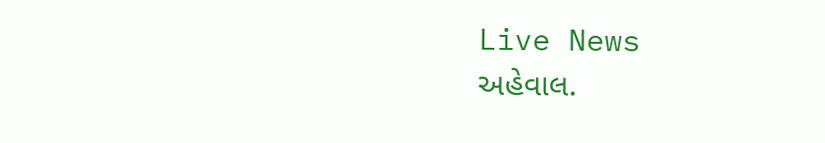Live News
અહેવાલ.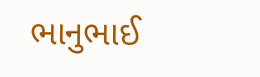ભાનુભાઈ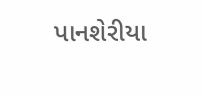પાનશેરીયા